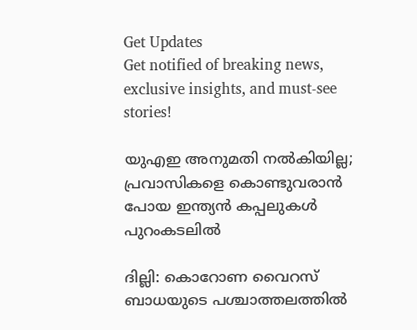Get Updates
Get notified of breaking news, exclusive insights, and must-see stories!

യുഎഇ അനുമതി നല്‍കിയില്ല; പ്രവാസികളെ കൊണ്ടുവരാന്‍ പോയ ഇന്ത്യന്‍ കപ്പലുകള്‍ പുറംകടലില്‍

ദില്ലി: കൊറോണ വൈറസ് ബാധയുടെ പശ്ചാത്തലത്തില്‍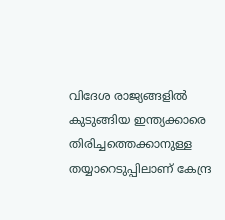വിദേശ രാജ്യങ്ങളില്‍ കുടുങ്ങിയ ഇന്ത്യക്കാരെ തിരിച്ചത്തെക്കാനുള്ള തയ്യാറെടുപ്പിലാണ് കേന്ദ്ര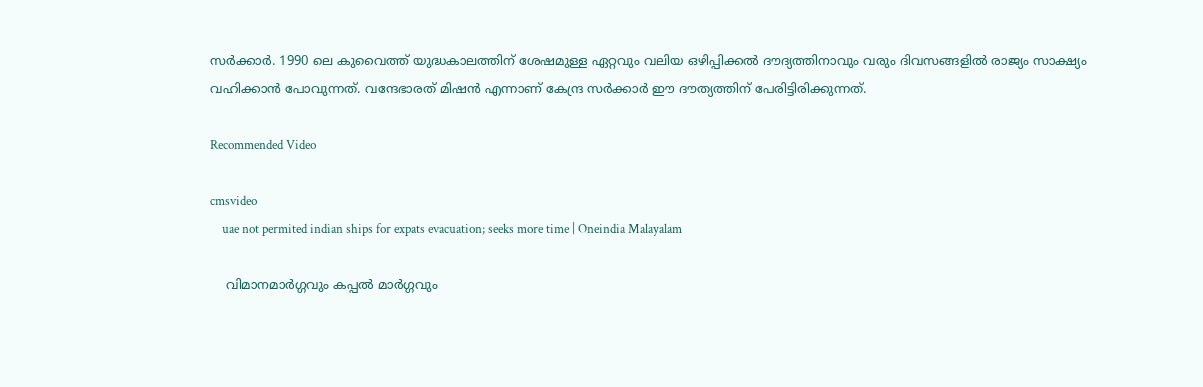സര്‍ക്കാര്‍. 1990 ലെ കുവൈത്ത് യുദ്ധകാലത്തിന് ശേഷമുള്ള ഏറ്റവും വലിയ ഒഴിപ്പിക്കല്‍ ദൗദ്യത്തിനാവും വരും ദിവസങ്ങളില്‍ രാജ്യം സാക്ഷ്യം വഹിക്കാന്‍ പോവുന്നത്. വന്ദേഭാരത് മിഷന്‍ എന്നാണ് കേന്ദ്ര സര്‍ക്കാര്‍ ഈ ദൗത്യത്തിന് പേരിട്ടിരിക്കുന്നത്.

Recommended Video

cmsvideo
    uae not permited indian ships for expats evacuation; seeks more time | Oneindia Malayalam

    വിമാനമാര്‍ഗ്ഗവും കപ്പല്‍ മാര്‍ഗ്ഗവും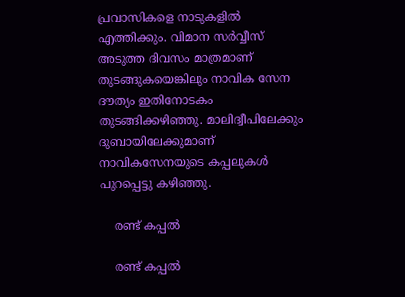പ്രവാസികളെ നാടുകളില്‍ എത്തിക്കും. വിമാന സര്‍വ്വീസ് അടുത്ത ദിവസം മാത്രമാണ് തുടങ്ങുകയെങ്കിലും നാവിക സേന ദൗത്യം ഇതിനോടകം തുടങ്ങിക്കഴിഞ്ഞു. മാലിദ്വീപിലേക്കും ദുബായിലേക്കുമാണ് നാവികസേനയുടെ കപ്പലുകള്‍ പുറപ്പെട്ടു കഴിഞ്ഞു.

    രണ്ട് കപ്പല്‍

    രണ്ട് കപ്പല്‍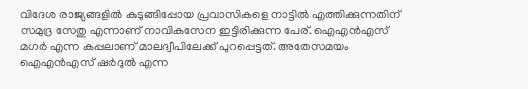വിദേശ രാജ്യങ്ങളില്‍ കുടുങ്ങിപ്പോയ പ്രവാസികളെ നാട്ടില്‍ എത്തിക്കുന്നതിന് സമുദ്ര സേതു എന്നാണ് നാവികസേന ഇട്ടിരിക്കുന്ന പേര്. ഐഎന്‍എസ് മഗര്‍ എന്ന കപ്പലാണ് മാലദ്വീപിലേക്ക് പുറപ്പെട്ടത്. അതേസമയം ഐഎന്‍എസ് ഷര്‍ദുല്‍ എന്ന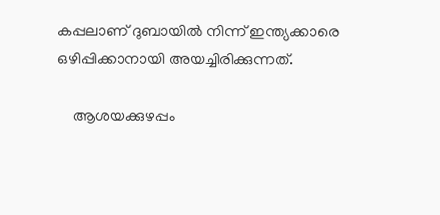കപ്പലാണ് ദുബായില്‍ നിന്ന് ഇന്ത്യക്കാരെ ഒഴിപ്പിക്കാനായി അയച്ചിരിക്കുന്നത്.

    ആശയക്കുഴപ്പം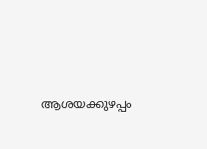ആശയക്കുഴപ്പം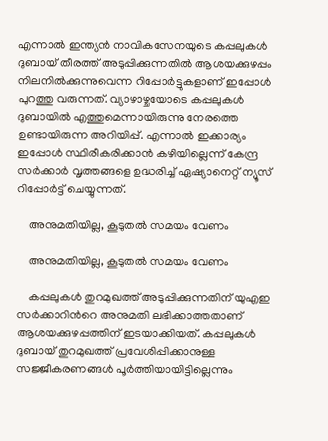എന്നാല്‍ ഇന്ത്യന്‍ നാവികസേനയുടെ കപ്പലുകള്‍ ദുബായ് തീരത്ത് അടുപ്പിക്കുന്നതില്‍ ആശയക്കുഴപ്പം നിലനില്‍ക്കുന്നുവെന്ന റിപ്പോര്‍ട്ടുകളാണ് ഇപ്പോള്‍ പുറത്തു വരുന്നത്. വ്യാഴാഴ്ചയോടെ കപ്പലുകള്‍ ദുബായില്‍ എത്തുമെന്നായിരുന്നു നേരത്തെ ഉണ്ടായിരുന്ന അറിയിപ്പ്. എന്നാല്‍ ഇക്കാര്യം ഇപ്പോള്‍ സ്ഥിരീകരിക്കാന്‍ കഴിയില്ലെന്ന് കേന്ദ്ര സര്‍ക്കാര്‍ വൃത്തങ്ങളെ ഉദ്ധരിച്ച് ഏഷ്യാനെറ്റ് ന്യൂസ് റിപ്പോര്‍ട്ട് ചെയ്യുന്നത്.

    അനുമതിയില്ല, കൂടുതല്‍ സമയം വേണം

    അനുമതിയില്ല, കൂടുതല്‍ സമയം വേണം

    കപ്പലുകള്‍ തുറമുഖത്ത് അടുപ്പിക്കുന്നതിന് യുഎഇ സര്‍ക്കാറിന്‍റെ അനുമതി ലഭിക്കാത്തതാണ് ആശയക്കുഴപ്പത്തിന് ഇടയാക്കിയത്. കപ്പലുകള്‍ ദുബായ് തുറമുഖത്ത് പ്രവേശിപ്പിക്കാനുള്ള സജ്ജീകരണങ്ങള്‍ പൂര്‍ത്തിയായിട്ടില്ലെന്നും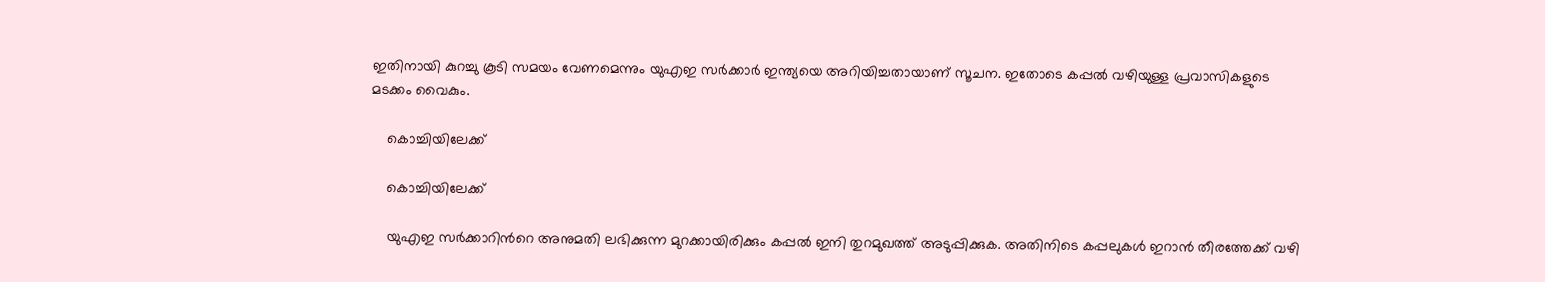ഇതിനായി കുറച്ചു കൂടി സമയം വേണമെന്നും യുഎഇ സര്‍ക്കാര്‍ ഇന്ത്യയെ അറിയിച്ചതായാണ് സൂചന. ഇതോടെ കപ്പല്‍ വഴിയുള്ള പ്രവാസികളുടെ മടക്കം വൈകും.

    കൊച്ചിയിലേക്ക്

    കൊച്ചിയിലേക്ക്

    യുഎഇ സര്‍ക്കാറിന്‍റെ അനുമതി ലഭിക്കുന്ന മുറക്കായിരിക്കും കപ്പല്‍ ഇനി തുറമുഖത്ത് അടുപ്പിക്കുക. അതിനിടെ കപ്പലുകള്‍ ഇറാന്‍ തീരത്തേക്ക് വഴി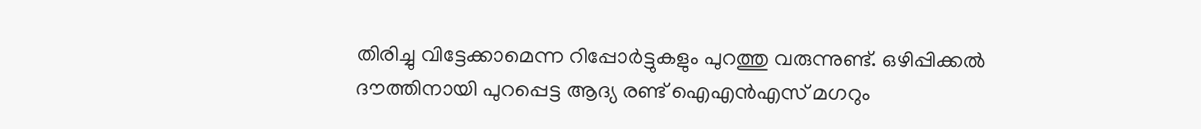തിരിച്ചു വിട്ടേക്കാമെന്ന റിപ്പോര്‍ട്ടുകളും പുറത്തു വരുന്നുണ്ട്. ഒഴിപ്പിക്കല്‍ ദൗത്തിനായി പുറപ്പെട്ട ആദ്യ രണ്ട് ഐഎന്‍എസ് മഗറും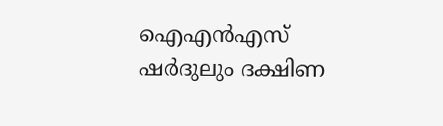ഐഎന്‍എസ് ഷര്‍ദുലും ദക്ഷിണ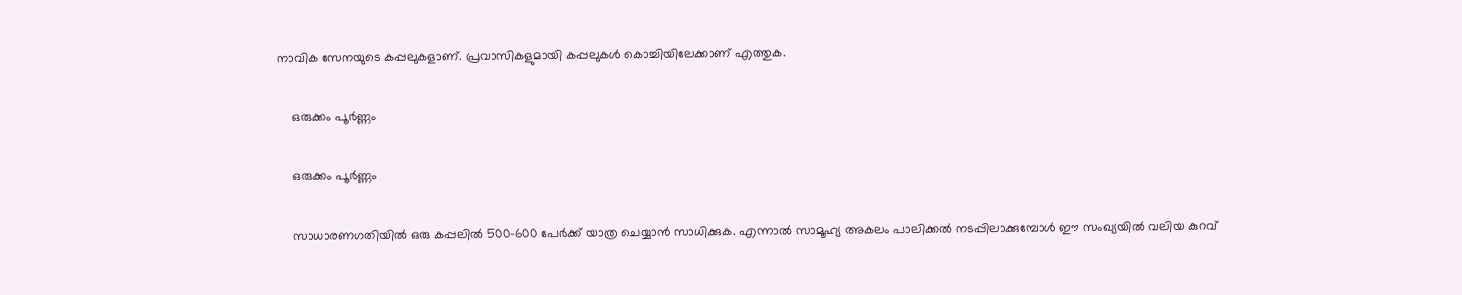നാവിക സേനയുടെ കപ്പലുകളാണ്. പ്രവാസികളുമായി കപ്പലുകള്‍ കൊച്ചിയിലേക്കാണ് എത്തുക.

    ഒരുക്കം പൂര്‍ണ്ണം

    ഒരുക്കം പൂര്‍ണ്ണം

    സാധാരണഗതിയില്‍ ഒരു കപ്പലിൽ 500-600 പേർക്ക് യാത്ര ചെയ്യാന്‍ സാധിക്കുക. എന്നാല്‍ സാമൂഹ്യ അകലം പാലിക്കല്‍ നടപ്പിലാക്കുമ്പോള്‍ ഈ സംഖ്യയില്‍ വലിയ കുറവ്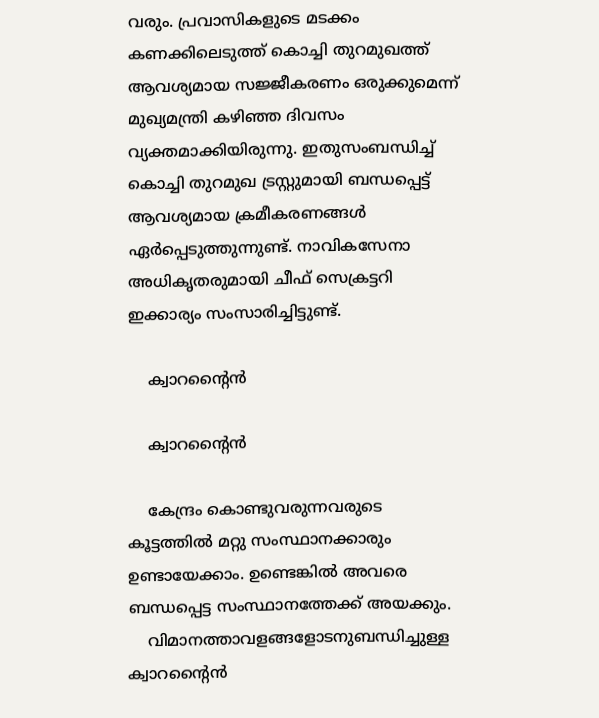വരും. പ്രവാസികളുടെ മടക്കം കണക്കിലെടുത്ത് കൊച്ചി തുറമുഖത്ത് ആവശ്യമായ സജ്ജീകരണം ഒരുക്കുമെന്ന് മുഖ്യമന്ത്രി കഴിഞ്ഞ ദിവസം വ്യക്തമാക്കിയിരുന്നു. ഇതുസംബന്ധിച്ച് കൊച്ചി തുറമുഖ ട്രസ്റ്റുമായി ബന്ധപ്പെട്ട് ആവശ്യമായ ക്രമീകരണങ്ങള്‍ ഏര്‍പ്പെടുത്തുന്നുണ്ട്. നാവികസേനാ അധികൃതരുമായി ചീഫ് സെക്രട്ടറി ഇക്കാര്യം സംസാരിച്ചിട്ടുണ്ട്.

    ക്വാറന്‍റൈന്‍

    ക്വാറന്‍റൈന്‍

    കേന്ദ്രം കൊണ്ടുവരുന്നവരുടെ കൂട്ടത്തില്‍ മറ്റു സംസ്ഥാനക്കാരും ഉണ്ടായേക്കാം. ഉണ്ടെങ്കില്‍ അവരെ ബന്ധപ്പെട്ട സംസ്ഥാനത്തേക്ക് അയക്കും.
    വിമാനത്താവളങ്ങളോടനുബന്ധിച്ചുള്ള ക്വാറന്‍റൈന്‍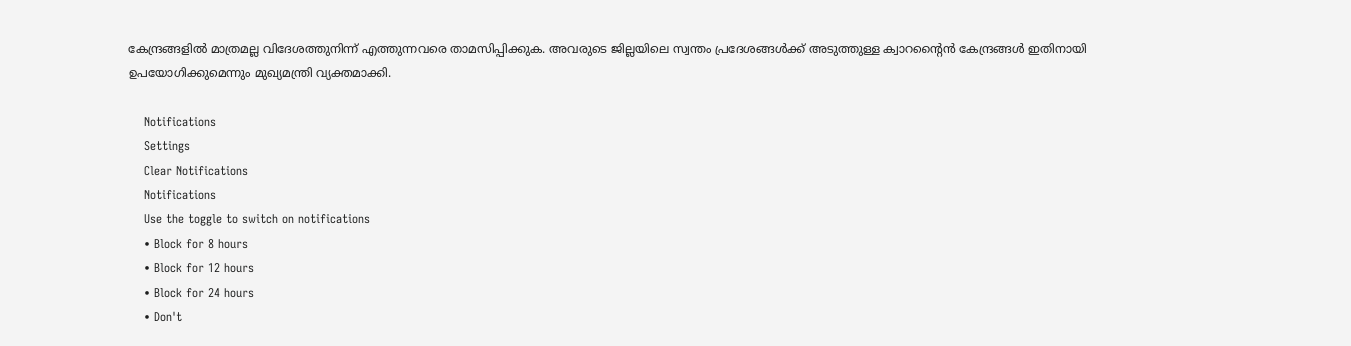കേന്ദ്രങ്ങളില്‍ മാത്രമല്ല വിദേശത്തുനിന്ന് എത്തുന്നവരെ താമസിപ്പിക്കുക. അവരുടെ ജില്ലയിലെ സ്വന്തം പ്രദേശങ്ങള്‍ക്ക് അടുത്തുള്ള ക്വാറന്‍റൈന്‍ കേന്ദ്രങ്ങള്‍ ഇതിനായി ഉപയോഗിക്കുമെന്നും മുഖ്യമന്ത്രി വ്യക്തമാക്കി.

    Notifications
    Settings
    Clear Notifications
    Notifications
    Use the toggle to switch on notifications
    • Block for 8 hours
    • Block for 12 hours
    • Block for 24 hours
    • Don't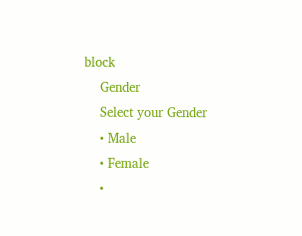block
    Gender
    Select your Gender
    • Male
    • Female
    •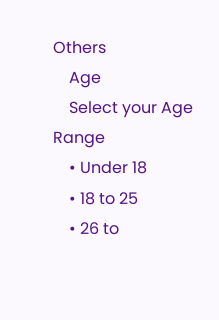Others
    Age
    Select your Age Range
    • Under 18
    • 18 to 25
    • 26 to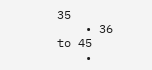35
    • 36 to 45
    •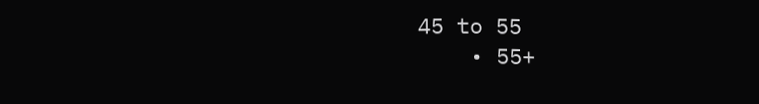45 to 55
    • 55+